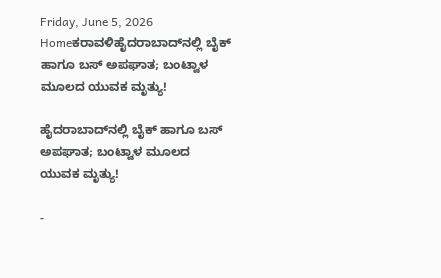Friday, June 5, 2026
Homeಕರಾವಳಿಹೈದರಾಬಾದ್‌‌ನಲ್ಲಿ ಬೈಕ್ ಹಾಗೂ ಬಸ್ ಅಪಘಾತ; ಬಂಟ್ವಾಳ ಮೂಲದ ಯುವಕ ಮೃತ್ಯು!

ಹೈದರಾಬಾದ್‌‌ನಲ್ಲಿ ಬೈಕ್ ಹಾಗೂ ಬಸ್ ಅಪಘಾತ; ಬಂಟ್ವಾಳ ಮೂಲದ ಯುವಕ ಮೃತ್ಯು!

-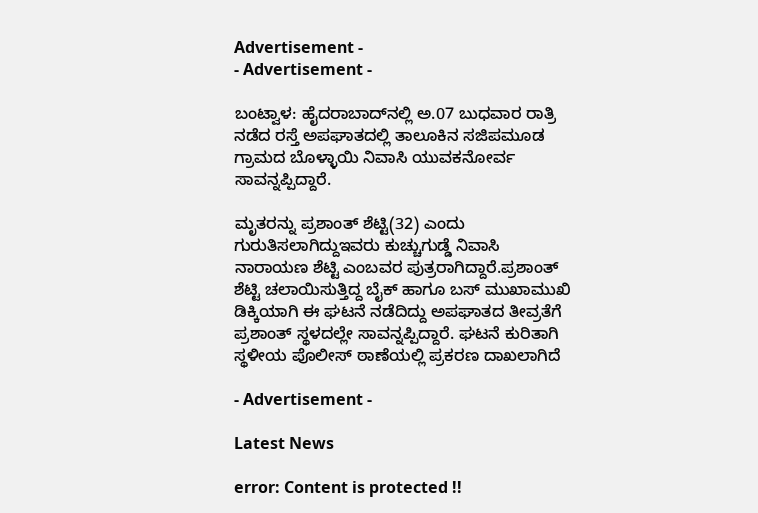Advertisement -
- Advertisement -

ಬಂಟ್ವಾಳ: ಹೈದರಾಬಾದ್‌ನಲ್ಲಿ ಅ.07 ಬುಧವಾರ ರಾತ್ರಿ ನಡೆದ ರಸ್ತೆ ಅಪಘಾತದಲ್ಲಿ ತಾಲೂಕಿನ ಸಜಿಪಮೂಡ ಗ್ರಾಮದ ಬೊಳ್ಳಾಯಿ ನಿವಾಸಿ ಯುವಕನೋರ್ವ ಸಾವನ್ನಪ್ಪಿದ್ದಾರೆ.

ಮೃತರನ್ನು ಪ್ರಶಾಂತ್ ಶೆಟ್ಟಿ(32) ಎಂದು ಗುರುತಿಸಲಾಗಿದ್ದುಇವರು ಕುಚ್ಚುಗುಡ್ಡೆ ನಿವಾಸಿ ನಾರಾಯಣ ಶೆಟ್ಟಿ ಎಂಬವರ ಪುತ್ರರಾಗಿದ್ದಾರೆ.ಪ್ರಶಾಂತ್ ಶೆಟ್ಟಿ ಚಲಾಯಿಸುತ್ತಿದ್ದ ಬೈಕ್ ಹಾಗೂ ಬಸ್ ಮುಖಾಮುಖಿ ಡಿಕ್ಕಿ‌ಯಾಗಿ ಈ ಘಟನೆ ನಡೆದಿದ್ದು ಅಪಘಾತದ ತೀವ್ರತೆಗೆ ಪ್ರಶಾಂತ್ ಸ್ಥಳದಲ್ಲೇ ಸಾವನ್ನಪ್ಪಿದ್ದಾರೆ. ಘಟನೆ ಕುರಿತಾಗಿ ಸ್ಥಳೀಯ ಪೊಲೀಸ್ ಠಾಣೆಯಲ್ಲಿ ಪ್ರಕರಣ ದಾಖಲಾಗಿದೆ

- Advertisement -

Latest News

error: Content is protected !!